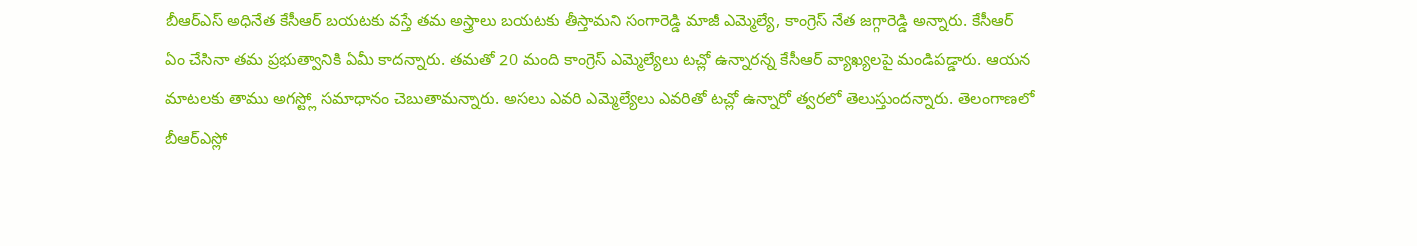బీఆర్ఎస్ అధినేత కేసీఆర్ బయటకు వస్తే తమ అస్త్రాలు బయటకు తీస్తామని సంగారెడ్డి మాజీ ఎమ్మెల్యే, కాంగ్రెస్ నేత జగ్గారెడ్డి అన్నారు. కేసీఆర్ ఏం చేసినా తమ ప్రభుత్వానికి ఏమీ కాదన్నారు. తమతో 20 మంది కాంగ్రెస్ ఎమ్మెల్యేలు టచ్లో ఉన్నారన్న కేసీఆర్ వ్యాఖ్యలపై మండిపడ్డారు. ఆయన మాటలకు తాము అగస్ట్లో సమాధానం చెబుతామన్నారు. అసలు ఎవరి ఎమ్మెల్యేలు ఎవరితో టచ్లో ఉన్నారో త్వరలో తెలుస్తుందన్నారు. తెలంగాణలో బీఆర్ఎస్లో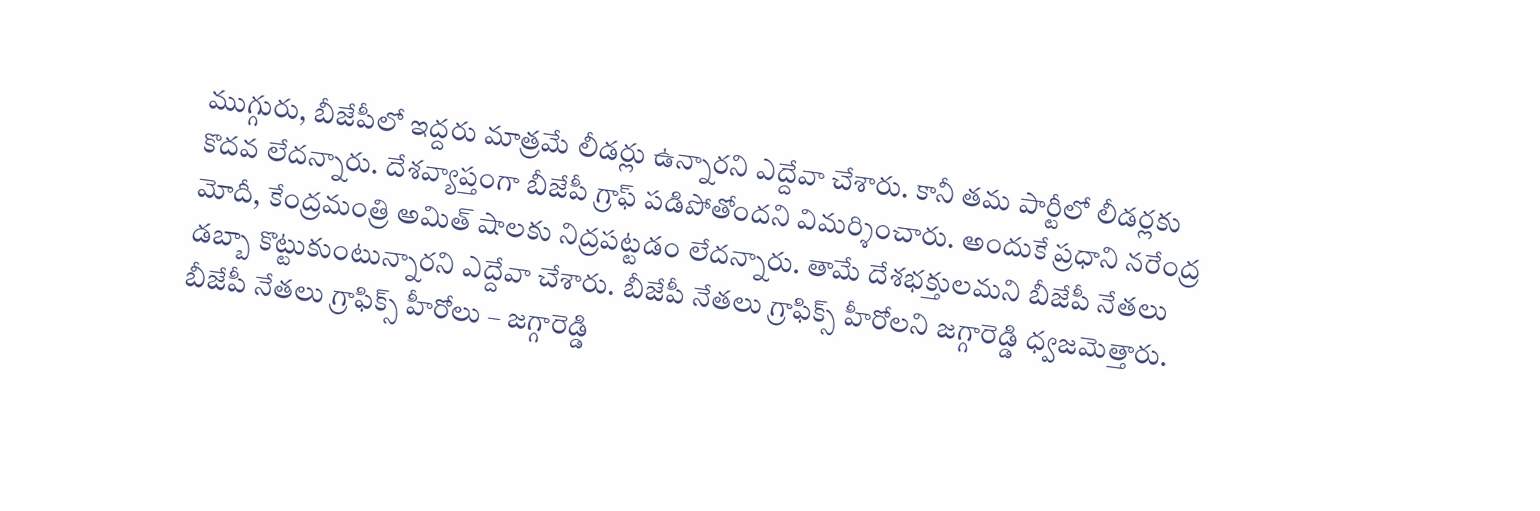ముగ్గురు, బీజేపీలో ఇద్దరు మాత్రమే లీడర్లు ఉన్నారని ఎద్దేవా చేశారు. కానీ తమ పార్టీలో లీడర్లకు కొదవ లేదన్నారు. దేశవ్యాప్తంగా బీజేపీ గ్రాఫ్ పడిపోతోందని విమర్శించారు. అందుకే ప్రధాని నరేంద్ర మోదీ, కేంద్రమంత్రి అమిత్ షాలకు నిద్రపట్టడం లేదన్నారు. తామే దేశభక్తులమని బీజేపీ నేతలు డబ్బా కొట్టుకుంటున్నారని ఎద్దేవా చేశారు. బీజేపీ నేతలు గ్రాఫిక్స్ హీరోలని జగ్గారెడ్డి ధ్వజమెత్తారు.
బీజేపీ నేతలు గ్రాఫిక్స్ హీరోలు – జగ్గారెడ్డి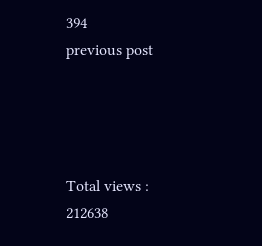394
previous post




Total views : 212638